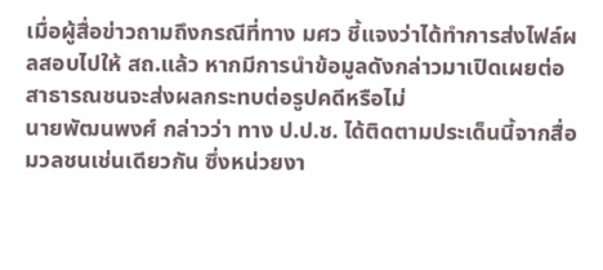เมื่อผู้สื่อข่าวถามถึงกรณีที่ทาง มศว ชี้แจงว่าได้ทำการส่งไฟล์ผลสอบไปให้ สถ.แล้ว หากมีการนำข้อมูลดังกล่าวมาเปิดเผยต่อสาธารณชนจะส่งผลกระทบต่อรูปคดีหรือไม่
นายพัฒนพงศ์ กล่าวว่า ทาง ป.ป.ช. ได้ติดตามประเด็นนี้จากสื่อมวลชนเช่นเดียวกัน ซึ่งหน่วยงา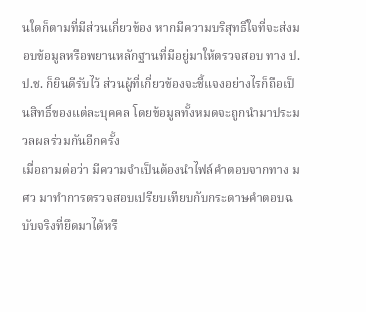นใดก็ตามที่มีส่วนเกี่ยวข้อง หากมีความบริสุทธิ์ใจที่จะส่งมอบข้อมูลหรือพยานหลักฐานที่มีอยู่มาให้ตรวจสอบ ทาง ป.ป.ช. ก็ยินดีรับไว้ ส่วนผู้ที่เกี่ยวข้องจะชี้แจงอย่างไรก็ถือเป็นสิทธิ์ของแต่ละบุคคล โดยข้อมูลทั้งหมดจะถูกนำมาประมวลผลร่วมกันอีกครั้ง
เมื่อถามต่อว่า มีความจำเป็นต้องนำไฟล์คำตอบจากทาง มศว มาทำการตรวจสอบเปรียบเทียบกับกระดาษคำตอบฉบับจริงที่ยึดมาได้หรื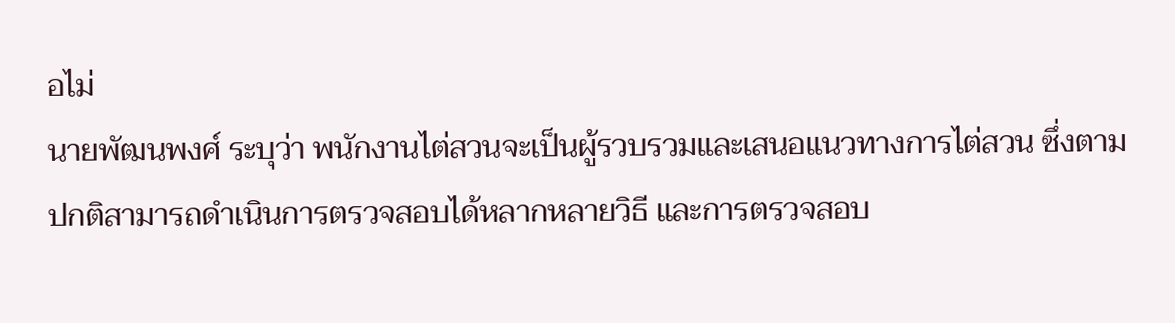อไม่
นายพัฒนพงศ์ ระบุว่า พนักงานไต่สวนจะเป็นผู้รวบรวมและเสนอแนวทางการไต่สวน ซึ่งตามปกติสามารถดำเนินการตรวจสอบได้หลากหลายวิธี และการตรวจสอบ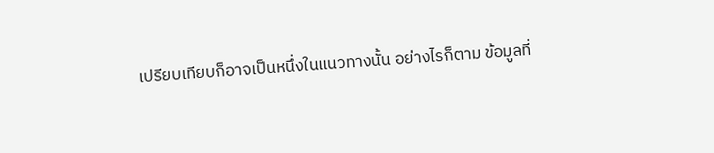เปรียบเทียบก็อาจเป็นหนึ่งในแนวทางนั้น อย่างไรก็ตาม ข้อมูลที่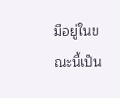มีอยู่ในขณะนี้เป็น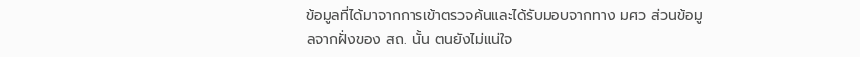ข้อมูลที่ได้มาจากการเข้าตรวจค้นและได้รับมอบจากทาง มศว ส่วนข้อมูลจากฝั่งของ สถ. นั้น ตนยังไม่แน่ใจ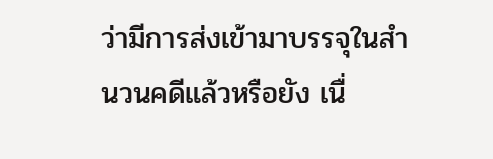ว่ามีการส่งเข้ามาบรรจุในสำนวนคดีแล้วหรือยัง เนื่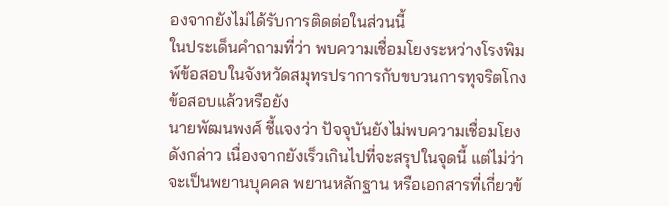องจากยังไม่ได้รับการติดต่อในส่วนนี้
ในประเด็นคำถามที่ว่า พบความเชื่อมโยงระหว่างโรงพิมพ์ข้อสอบในจังหวัดสมุทรปราการกับขบวนการทุจริตโกงข้อสอบแล้วหรือยัง
นายพัฒนพงศ์ ชี้แจงว่า ปัจจุบันยังไม่พบความเชื่อมโยงดังกล่าว เนื่องจากยังเร็วเกินไปที่จะสรุปในจุดนี้ แต่ไม่ว่าจะเป็นพยานบุคคล พยานหลักฐาน หรือเอกสารที่เกี่ยวข้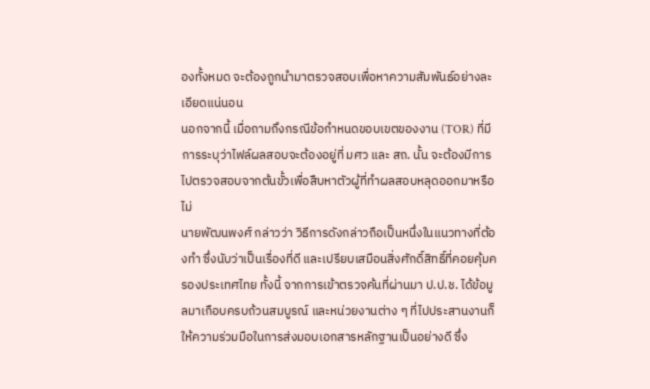องทั้งหมด จะต้องถูกนำมาตรวจสอบเพื่อหาความสัมพันธ์อย่างละเอียดแน่นอน
นอกจากนี้ เมื่อถามถึงกรณีข้อกำหนดขอบเขตของงาน (TOR) ที่มีการระบุว่าไฟล์ผลสอบจะต้องอยู่ที่ มศว และ สถ. นั้น จะต้องมีการไปตรวจสอบจากต้นขั้วเพื่อสืบหาตัวผู้ที่ทำผลสอบหลุดออกมาหรือไม่
นายพัฒนพงศ์ กล่าวว่า วิธีการดังกล่าวถือเป็นหนึ่งในแนวทางที่ต้องทำ ซึ่งนับว่าเป็นเรื่องที่ดี และเปรียบเสมือนสิ่งศักดิ์สิทธิ์ที่คอยคุ้มครองประเทศไทย ทั้งนี้ จากการเข้าตรวจค้นที่ผ่านมา ป.ป.ช. ได้ข้อมูลมาเกือบครบถ้วนสมบูรณ์ และหน่วยงานต่าง ๆ ที่ไปประสานงานก็ให้ความร่วมมือในการส่งมอบเอกสารหลักฐานเป็นอย่างดี ซึ่ง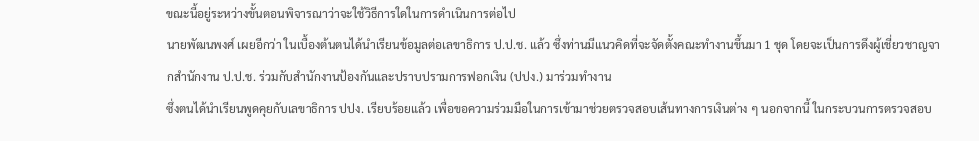ขณะนี้อยู่ระหว่างขั้นตอนพิจารณาว่าจะใช้วิธีการใดในการดำเนินการต่อไป
นายพัฒนพงศ์ เผยอีกว่า ในเบื้องต้นตนได้นำเรียนข้อมูลต่อเลขาธิการ ป.ป.ช. แล้ว ซึ่งท่านมีแนวคิดที่จะจัดตั้งคณะทำงานขึ้นมา 1 ชุด โดยจะเป็นการดึงผู้เชี่ยวชาญจากสำนักงาน ป.ป.ช. ร่วมกับสำนักงานป้องกันและปราบปรามการฟอกเงิน (ปปง.) มาร่วมทำงาน
ซึ่งตนได้นำเรียนพูดคุยกับเลขาธิการ ปปง. เรียบร้อยแล้ว เพื่อขอความร่วมมือในการเข้ามาช่วยตรวจสอบเส้นทางการเงินต่าง ๆ นอกจากนี้ ในกระบวนการตรวจสอบ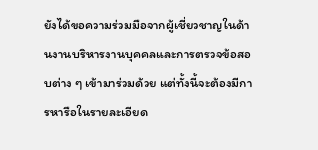ยังได้ขอความร่วมมือจากผู้เชี่ยวชาญในด้านงานบริหารงานบุคคลและการตรวจข้อสอบต่าง ๆ เข้ามาร่วมด้วย แต่ทั้งนี้จะต้องมีการหารือในรายละเอียด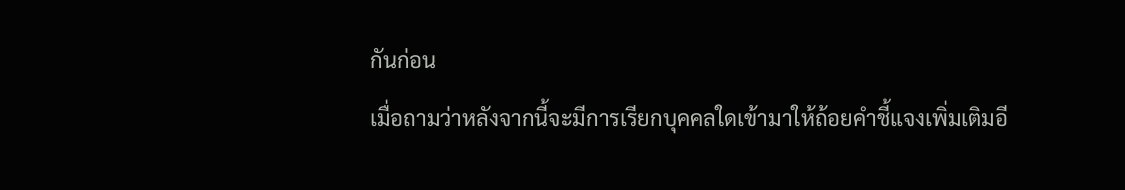กันก่อน
เมื่อถามว่าหลังจากนี้จะมีการเรียกบุคคลใดเข้ามาให้ถ้อยคำชี้แจงเพิ่มเติมอี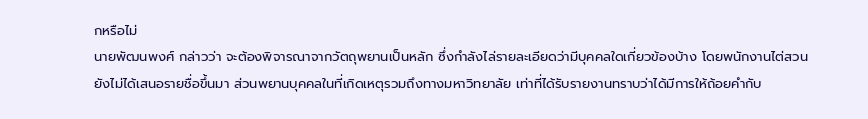กหรือไม่
นายพัฒนพงศ์ กล่าวว่า จะต้องพิจารณาจากวัตถุพยานเป็นหลัก ซึ่งกำลังไล่รายละเอียดว่ามีบุคคลใดเกี่ยวข้องบ้าง โดยพนักงานไต่สวนยังไม่ได้เสนอรายชื่อขึ้นมา ส่วนพยานบุคคลในที่เกิดเหตุรวมถึงทางมหาวิทยาลัย เท่าที่ได้รับรายงานทราบว่าได้มีการให้ถ้อยคำกับ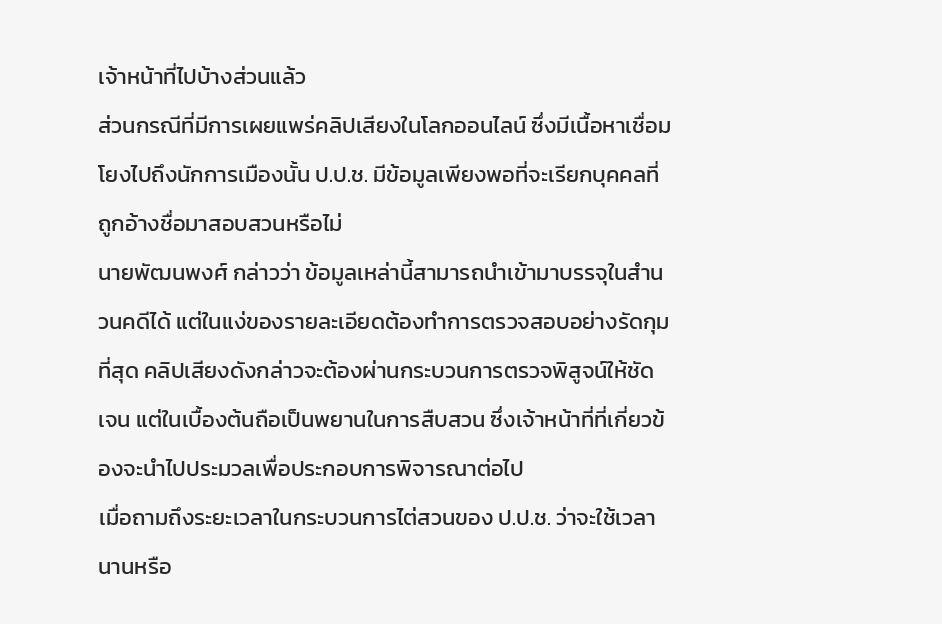เจ้าหน้าที่ไปบ้างส่วนแล้ว
ส่วนกรณีที่มีการเผยแพร่คลิปเสียงในโลกออนไลน์ ซึ่งมีเนื้อหาเชื่อมโยงไปถึงนักการเมืองนั้น ป.ป.ช. มีข้อมูลเพียงพอที่จะเรียกบุคคลที่ถูกอ้างชื่อมาสอบสวนหรือไม่
นายพัฒนพงศ์ กล่าวว่า ข้อมูลเหล่านี้สามารถนำเข้ามาบรรจุในสำนวนคดีได้ แต่ในแง่ของรายละเอียดต้องทำการตรวจสอบอย่างรัดกุมที่สุด คลิปเสียงดังกล่าวจะต้องผ่านกระบวนการตรวจพิสูจน์ให้ชัดเจน แต่ในเบื้องต้นถือเป็นพยานในการสืบสวน ซึ่งเจ้าหน้าที่ที่เกี่ยวข้องจะนำไปประมวลเพื่อประกอบการพิจารณาต่อไป
เมื่อถามถึงระยะเวลาในกระบวนการไต่สวนของ ป.ป.ช. ว่าจะใช้เวลานานหรือ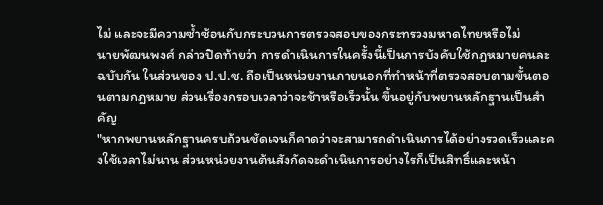ไม่ และจะมีความซ้ำซ้อนกับกระบวนการตรวจสอบของกระทรวงมหาดไทยหรือไม่
นายพัฒนพงศ์ กล่าวปิดท้ายว่า การดำเนินการในครั้งนี้เป็นการบังคับใช้กฎหมายคนละฉบับกัน ในส่วนของ ป.ป.ช. ถือเป็นหน่วยงานภายนอกที่ทำหน้าที่ตรวจสอบตามขั้นตอนตามกฎหมาย ส่วนเรื่องกรอบเวลาว่าจะช้าหรือเร็วนั้น ขึ้นอยู่กับพยานหลักฐานเป็นสำคัญ
"หากพยานหลักฐานครบถ้วนชัดเจนก็คาดว่าจะสามารถดำเนินการได้อย่างรวดเร็วและคงใช้เวลาไม่นาน ส่วนหน่วยงานต้นสังกัดจะดำเนินการอย่างไรก็เป็นสิทธิ์และหน้า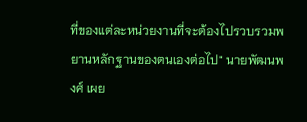ที่ของแต่ละหน่วยงานที่จะต้องไปรวบรวมพยานหลักฐานของตนเองต่อไป" นายพัฒนพงศ์ เผย